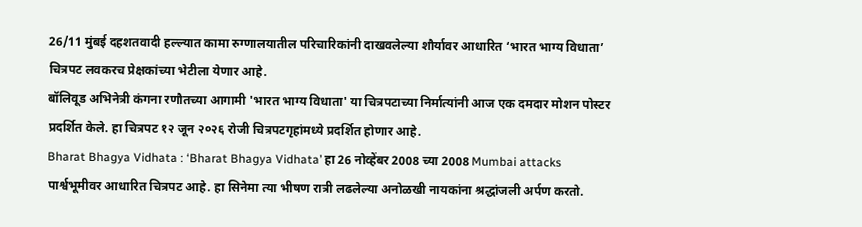26/11 मुंबई दहशतवादी हल्ल्यात कामा रुग्णालयातील परिचारिकांनी दाखवलेल्या शौर्यावर आधारित ‘भारत भाग्य विधाता’ चित्रपट लवकरच प्रेक्षकांच्या भेटीला येणार आहे.
बॉलिवूड अभिनेत्री कंगना रणौतच्या आगामी 'भारत भाग्य विधाता' या चित्रपटाच्या निर्मात्यांनी आज एक दमदार मोशन पोस्टर प्रदर्शित केले. हा चित्रपट १२ जून २०२६ रोजी चित्रपटगृहांमध्ये प्रदर्शित होणार आहे.
Bharat Bhagya Vidhata : ‘Bharat Bhagya Vidhata’ हा 26 नोव्हेंबर 2008 च्या 2008 Mumbai attacks पार्श्वभूमीवर आधारित चित्रपट आहे. हा सिनेमा त्या भीषण रात्री लढलेल्या अनोळखी नायकांना श्रद्धांजली अर्पण करतो.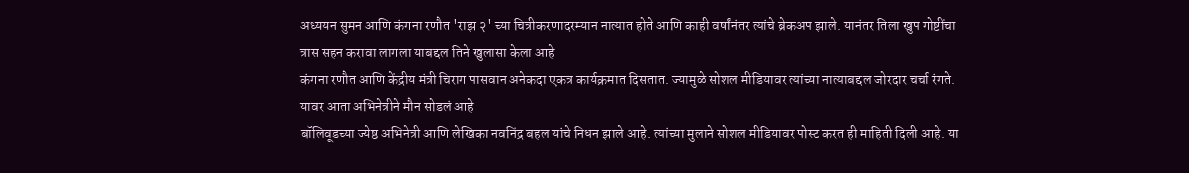अध्ययन सुमन आणि कंगना रणौत 'राझ २' च्या चित्रीकरणादरम्यान नात्यात होते आणि काही वर्षांनंतर त्यांचे ब्रेकअप झाले. यानंतर तिला खुप गोष्टींचा त्रास सहन करावा लागला याबद्दल तिने खुलासा केला आहे
कंगना रणौत आणि केंद्रीय मंत्री चिराग पासवान अनेकदा एकत्र कार्यक्रमात दिसतात. ज्यामुळे सोशल मीडियावर त्यांच्या नात्याबद्दल जोरदार चर्चा रंगते. यावर आता अभिनेत्रीने मौन सोडलं आहे
बॉलिवूडच्या ज्येष्ठ अभिनेत्री आणि लेखिका नवनिंद्र बहल यांचे निधन झाले आहे. त्यांच्या मुलाने सोशल मीडियावर पोस्ट करत ही माहिती दिली आहे. या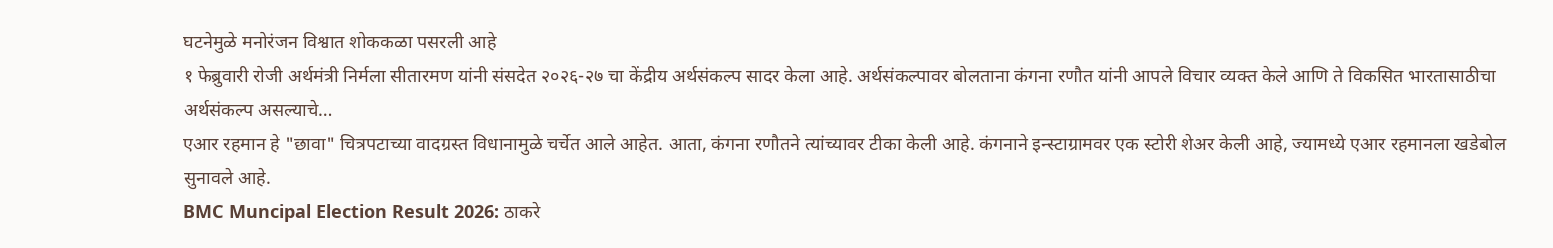घटनेमुळे मनोरंजन विश्वात शोककळा पसरली आहे
१ फेब्रुवारी रोजी अर्थमंत्री निर्मला सीतारमण यांनी संसदेत २०२६-२७ चा केंद्रीय अर्थसंकल्प सादर केला आहे. अर्थसंकल्पावर बोलताना कंगना रणौत यांनी आपले विचार व्यक्त केले आणि ते विकसित भारतासाठीचा अर्थसंकल्प असल्याचे…
एआर रहमान हे "छावा" चित्रपटाच्या वादग्रस्त विधानामुळे चर्चेत आले आहेत. आता, कंगना रणौतने त्यांच्यावर टीका केली आहे. कंगनाने इन्स्टाग्रामवर एक स्टोरी शेअर केली आहे, ज्यामध्ये एआर रहमानला खडेबोल सुनावले आहे.
BMC Muncipal Election Result 2026: ठाकरे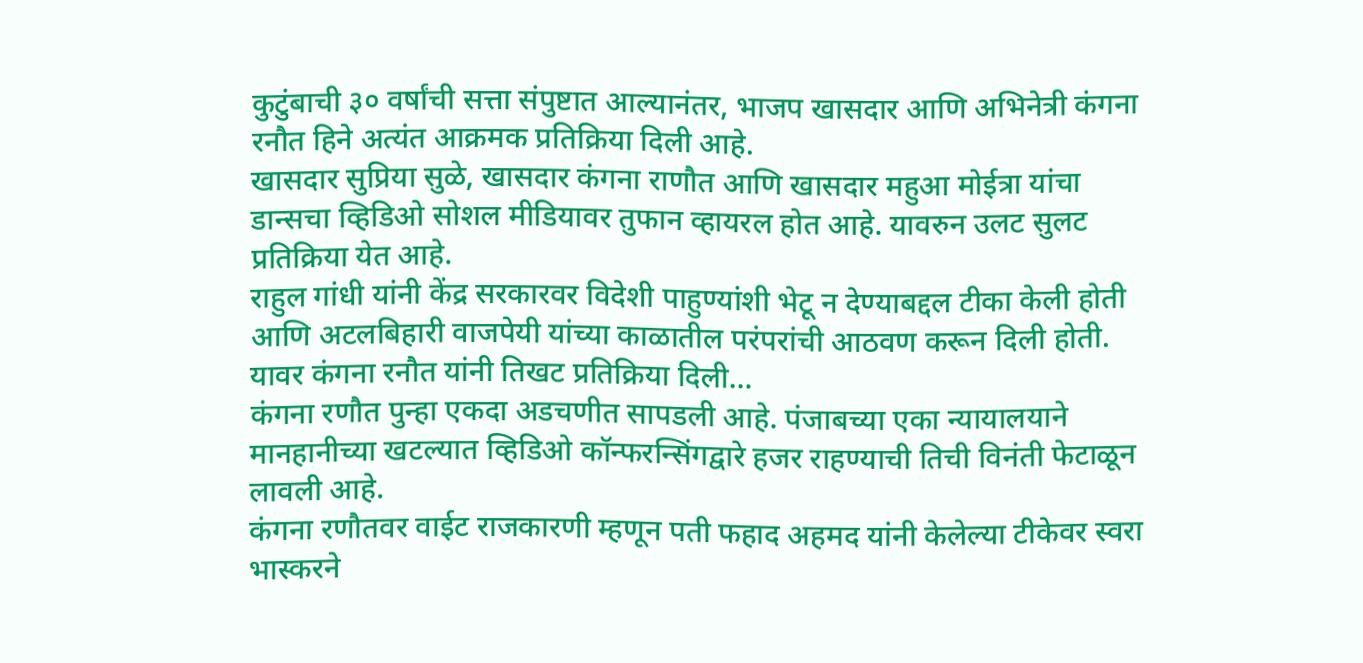कुटुंबाची ३० वर्षांची सत्ता संपुष्टात आल्यानंतर, भाजप खासदार आणि अभिनेत्री कंगना रनौत हिने अत्यंत आक्रमक प्रतिक्रिया दिली आहे.
खासदार सुप्रिया सुळे, खासदार कंगना राणौत आणि खासदार महुआ मोईत्रा यांचा डान्सचा व्हिडिओ सोशल मीडियावर तुफान व्हायरल होत आहे. यावरुन उलट सुलट प्रतिक्रिया येत आहे.
राहुल गांधी यांनी केंद्र सरकारवर विदेशी पाहुण्यांशी भेटू न देण्याबद्दल टीका केली होती आणि अटलबिहारी वाजपेयी यांच्या काळातील परंपरांची आठवण करून दिली होती. यावर कंगना रनौत यांनी तिखट प्रतिक्रिया दिली…
कंगना रणौत पुन्हा एकदा अडचणीत सापडली आहे. पंजाबच्या एका न्यायालयाने मानहानीच्या खटल्यात व्हिडिओ कॉन्फरन्सिंगद्वारे हजर राहण्याची तिची विनंती फेटाळून लावली आहे.
कंगना रणौतवर वाईट राजकारणी म्हणून पती फहाद अहमद यांनी केलेल्या टीकेवर स्वरा भास्करने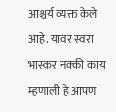आश्चर्य व्यक्त केले आहे. यावर स्वरा भास्कर नक्की काय म्हणाली हे आपण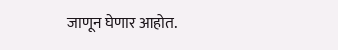जाणून घेणार आहोत.